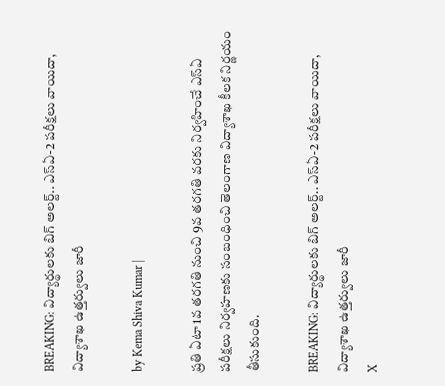BREAKING: విద్యార్థులకు బిగ్ అలర్ట్.. ఎస్‌ఏ-2 పరీక్షలు వాయిదా, విద్యాశాఖ ఉత్తర్వులు జారీ

by Kema Shiva Kumar |

ప్రతి ఏటా 1వ తరగతి నుంచి 9వ తరగతి వరకు నిర్వహించే ఎస్ఏ పరీక్షలు నిర్వహణకు సంబంధించి తెలంగాణ విద్యాశాఖ కీలక నిర్ణయం తీసుకుంది.

BREAKING: విద్యార్థులకు బిగ్ అలర్ట్.. ఎస్‌ఏ-2 పరీక్షలు వాయిదా, విద్యాశాఖ ఉత్తర్వులు జారీ
X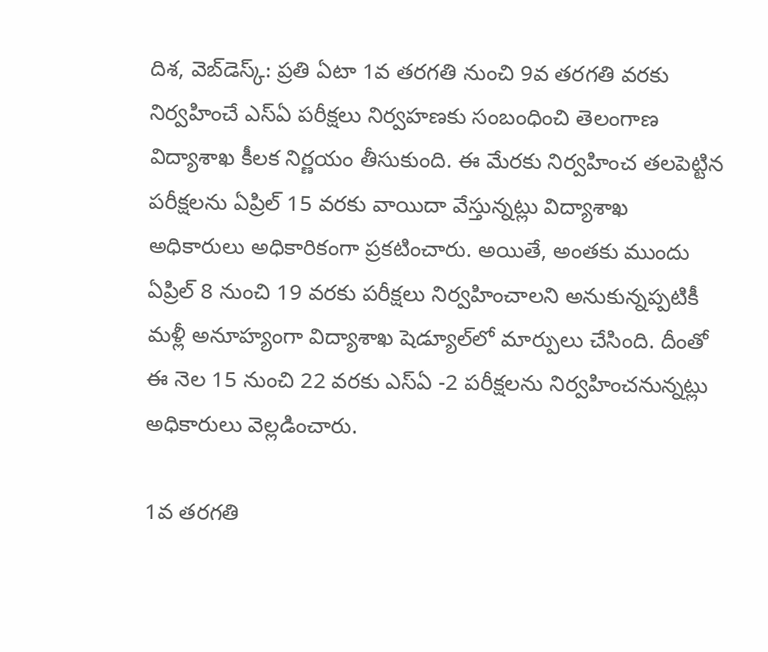దిశ, వెబ్‌డెస్క్: ప్రతి ఏటా 1వ తరగతి నుంచి 9వ తరగతి వరకు నిర్వహించే ఎస్ఏ పరీక్షలు నిర్వహణకు సంబంధించి తెలంగాణ విద్యాశాఖ కీలక నిర్ణయం తీసుకుంది. ఈ మేరకు నిర్వహించ తలపెట్టిన పరీక్షలను ఏప్రిల్‌ 15 వరకు వాయిదా వేస్తున్నట్లు విద్యాశాఖ అధికారులు అధికారికంగా ప్రకటించారు. అయితే, అంతకు ముందు ఏప్రిల్ 8 నుంచి 19 వరకు పరీక్షలు నిర్వహించాలని అనుకున్నప్పటికీ మళ్లీ అనూహ్యంగా విద్యాశాఖ షెడ్యూల్‌లో మార్పులు చేసింది. దీంతో ఈ నెల 15 నుంచి 22 వరకు ఎస్‌ఏ -2 పరీక్షలను నిర్వహించనున్నట్లు అధికారులు వెల్లడించారు.

1వ తరగతి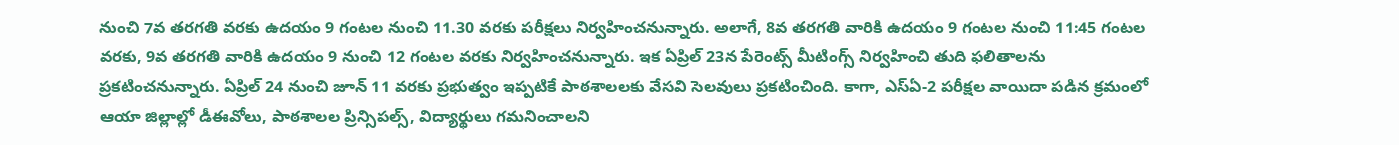నుంచి 7వ తరగతి వరకు ఉదయం 9 గంటల నుంచి 11.30 వరకు పరీక్షలు నిర్వహించనున్నారు. అలాగే, 8వ తరగతి వారికి ఉదయం 9 గంటల నుంచి 11:45 గంటల వరకు, 9వ తరగతి వారికి ఉదయం 9 నుంచి 12 గంటల వరకు నిర్వహించనున్నారు. ఇక ఏప్రిల్ 23న పేరెంట్స్ మీటింగ్స్ నిర్వహించి తుది ఫలితాలను ప్రకటించనున్నారు. ఏప్రిల్ 24 నుంచి జూన్ 11 వరకు ప్రభుత్వం ఇప్పటికే పాఠశాలలకు వేసవి సెలవులు ప్రకటించింది. కాగా, ఎస్‌ఏ-2 పరీక్షల వాయిదా పడిన క్రమంలో ఆయా జిల్లాల్లో డీఈవోలు, పాఠశాలల ప్రిన్సిపల్స్, విద్యార్థులు గమనించాలని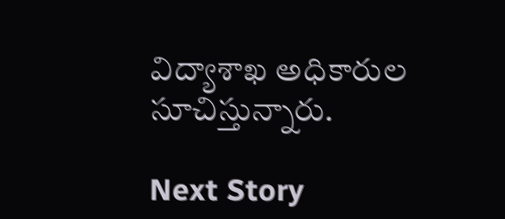విద్యాశాఖ అధికారుల సూచిస్తున్నారు.

Next Story